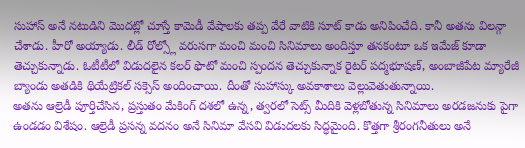సుహాస్ అనే నటుడిని మొదట్లో చూస్తే కామెడీ వేషాలకు తప్ప వేరే వాటికి సూట్ కాడు అనిపించేది. కానీ అతను విలన్గా చేశాడు. హీరో అయ్యాడు. లీడ్ రోల్స్లో వరుసగా మంచి మంచి సినిమాలు అందిస్తూ తనకంటూ ఒక ఇమేజ్ కూడా తెచ్చుకున్నాడు. ఓటీటీలో విడుదలైన కలర్ ఫొటో మంచి స్పందన తెచ్చుకున్నాక రైటర్ పద్మభూషణ్, అంబాజీపేట మ్యారేజీ బ్యాండు అతడికి థియేట్రికల్ సక్సెస్ అందించాయి. దీంతో సుహాస్కు అవకాశాలు వెల్లువెతుతున్నాయి.
అతను ఆల్రెడీ పూర్తిచేసిన, ప్రస్తుతం మేకింగ్ దశలో ఉన్న, త్వరలో సెట్స్ మీదికి వెళ్లబోతున్న సినిమాలు అరడజనుకు పైగా ఉండడం విశేషం. ఆల్రెడీ ప్రసన్న వదనం అనే సినిమా వేసవి విడుదలకు సిద్ధమైంది. కొత్తగా శ్రీరంగనీతులు అనే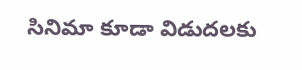సినిమా కూడా విడుదలకు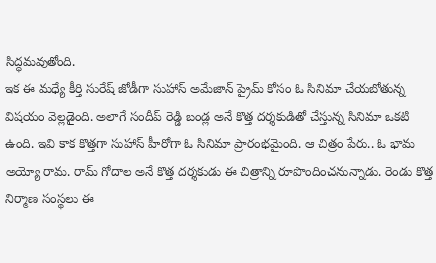సిద్ధమవుతోంది.
ఇక ఈ మధ్యే కీర్తి సురేష్ జోడీగా సుహాస్ అమేజాన్ ప్రైమ్ కోసం ఓ సినిమా చేయబోతున్న విషయం వెల్లడైంది. అలాగే సందీప్ రెడ్డి బండ్ల అనే కొత్త దర్శకుడితో చేస్తున్న సినిమా ఒకటి ఉంది. ఇవి కాక కొత్తగా సుహాస్ హీరోగా ఓ సినిమా ప్రారంభమైంది. ఆ చిత్రం పేరు.. ఓ భామ అయ్యో రామ. రామ్ గోదాల అనే కొత్త దర్శకుడు ఈ చిత్రాన్ని రూపొందించనున్నాడు. రెండు కొత్త నిర్మాణ సంస్థలు ఈ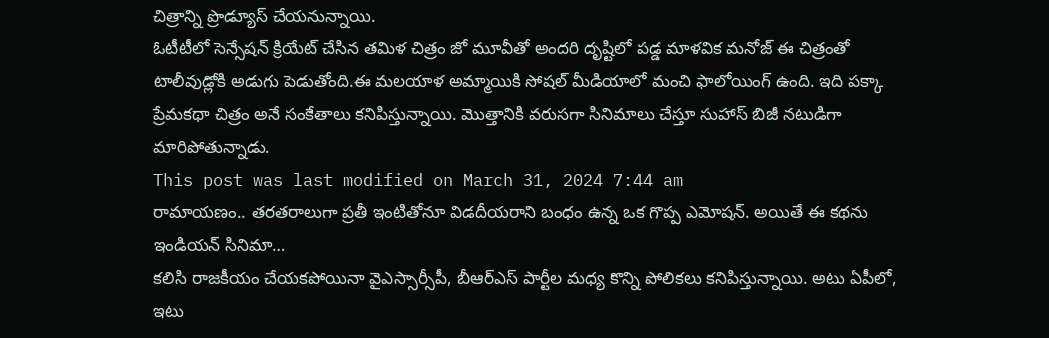చిత్రాన్ని ప్రొడ్యూస్ చేయనున్నాయి.
ఓటీటీలో సెన్సేషన్ క్రియేట్ చేసిన తమిళ చిత్రం జో మూవీతో అందరి దృష్టిలో పడ్డ మాళవిక మనోజ్ ఈ చిత్రంతో టాలీవుడ్లోకి అడుగు పెడుతోంది.ఈ మలయాళ అమ్మాయికి సోషల్ మీడియాలో మంచి ఫాలోయింగ్ ఉంది. ఇది పక్కా ప్రేమకథా చిత్రం అనే సంకేతాలు కనిపిస్తున్నాయి. మొత్తానికి వరుసగా సినిమాలు చేస్తూ సుహాస్ బిజీ నటుడిగా మారిపోతున్నాడు.
This post was last modified on March 31, 2024 7:44 am
రామాయణం.. తరతరాలుగా ప్రతీ ఇంటితోనూ విడదీయరాని బంధం ఉన్న ఒక గొప్ప ఎమోషన్. అయితే ఈ కథను ఇండియన్ సినిమా…
కలిసి రాజకీయం చేయకపోయినా వైఎస్సార్సీపీ, బీఆర్ఎస్ పార్టీల మధ్య కొన్ని పోలికలు కనిపిస్తున్నాయి. అటు ఏపీలో, ఇటు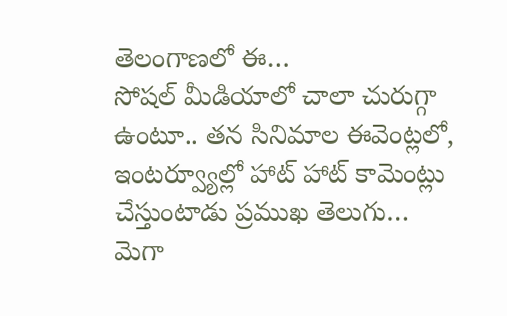తెలంగాణలో ఈ…
సోషల్ మీడియాలో చాలా చురుగ్గా ఉంటూ.. తన సినిమాల ఈవెంట్లలో, ఇంటర్వ్యూల్లో హాట్ హాట్ కామెంట్లు చేస్తుంటాడు ప్రముఖ తెలుగు…
మెగా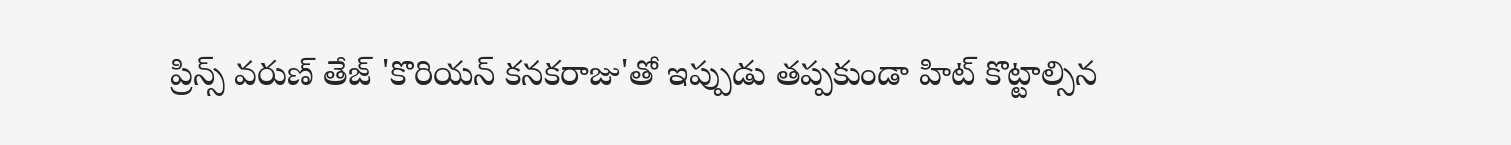ప్రిన్స్ వరుణ్ తేజ్ 'కొరియన్ కనకరాజు'తో ఇప్పుడు తప్పకుండా హిట్ కొట్టాల్సిన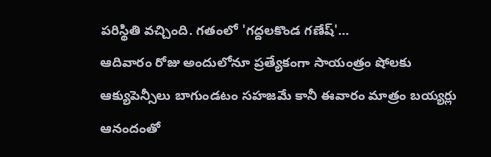పరిస్థితి వచ్చింది. గతంలో 'గద్దలకొండ గణేష్'…
ఆదివారం రోజు అందులోనూ ప్రత్యేకంగా సాయంత్రం షోలకు ఆక్యుపెన్సీలు బాగుండటం సహజమే కానీ ఈవారం మాత్రం బయ్యర్లు ఆనందంతో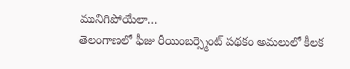మునిగిపోయేలా…
తెలంగాణలో ఫీజు రీయింబర్స్మెంట్ పథకం అమలులో కీలక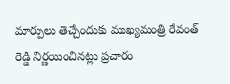మార్పులు తెచ్చేందుకు ముఖ్యమంత్రి రేవంత్ రెడ్డి నిర్ణయించినట్లు ప్రచారం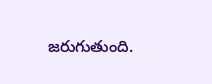జరుగుతుంది.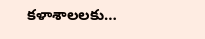కళాశాలలకు…